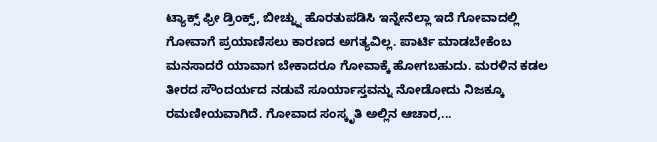ಟ್ಯಾಕ್ಸ್ ಫ್ರೀ ಡ್ರಿಂಕ್ಸ್, ಬೀಚ್ನ್ನು ಹೊರತುಪಡಿಸಿ ಇನ್ನೇನೆಲ್ಲಾ ಇದೆ ಗೋವಾದಲ್ಲಿ
ಗೋವಾಗೆ ಪ್ರಯಾಣಿಸಲು ಕಾರಣದ ಅಗತ್ಯವಿಲ್ಲ. ಪಾರ್ಟಿ ಮಾಡಬೇಕೆಂಬ ಮನಸಾದರೆ ಯಾವಾಗ ಬೇಕಾದರೂ ಗೋವಾಕ್ಕೆ ಹೋಗಬಹುದು. ಮರಳಿನ ಕಡಲ ತೀರದ ಸೌಂದರ್ಯದ ನಡುವೆ ಸೂರ್ಯಾಸ್ತವನ್ನು ನೋಡೋದು ನಿಜಕ್ಕೂ ರಮಣೀಯವಾಗಿದೆ. ಗೋವಾದ ಸಂಸ್ಕೃತಿ ಅಲ್ಲಿನ ಆಚಾರ,...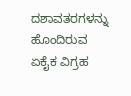ದಶಾವತರಗಳನ್ನು ಹೊಂದಿರುವ ಏಕೈಕ ವಿಗ್ರಹ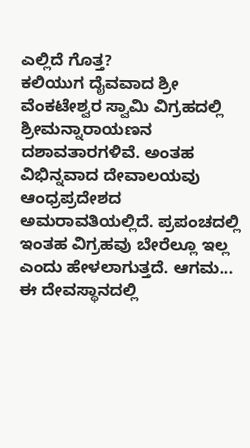ಎಲ್ಲಿದೆ ಗೊತ್ತ?
ಕಲಿಯುಗ ದೈವವಾದ ಶ್ರೀ ವೆಂಕಟೇಶ್ವರ ಸ್ವಾಮಿ ವಿಗ್ರಹದಲ್ಲಿ ಶ್ರೀಮನ್ನಾರಾಯಣನ ದಶಾವತಾರಗಳಿವೆ. ಅಂತಹ ವಿಭಿನ್ನವಾದ ದೇವಾಲಯವು ಆಂಧ್ರಪ್ರದೇಶದ ಅಮರಾವತಿಯಲ್ಲಿದೆ. ಪ್ರಪಂಚದಲ್ಲಿ ಇಂತಹ ವಿಗ್ರಹವು ಬೇರೆಲ್ಲೂ ಇಲ್ಲ ಎಂದು ಹೇಳಲಾಗುತ್ತದೆ. ಆಗಮ...
ಈ ದೇವಸ್ಥಾನದಲ್ಲಿ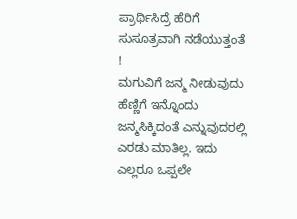ಪ್ರಾರ್ಥಿಸಿದ್ರೆ ಹೆರಿಗೆ ಸುಸೂತ್ರವಾಗಿ ನಡೆಯುತ್ತಂತೆ !
ಮಗುವಿಗೆ ಜನ್ಮ ನೀಡುವುದು ಹೆಣ್ಣಿಗೆ ಇನ್ನೊಂದು ಜನ್ಮಸಿಕ್ಕಿದಂತೆ ಎನ್ನುವುದರಲ್ಲಿ ಎರಡು ಮಾತಿಲ್ಲ. ಇದು ಎಲ್ಲರೂ ಒಪ್ಪಲೇ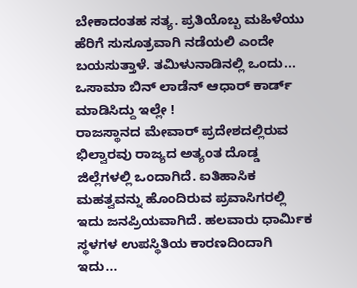ಬೇಕಾದಂತಹ ಸತ್ಯ. ಪ್ರತಿಯೊಬ್ಬ ಮಹಿಳೆಯು ಹೆರಿಗೆ ಸುಸೂತ್ರವಾಗಿ ನಡೆಯಲಿ ಎಂದೇ ಬಯಸುತ್ತಾಳೆ. ತಮಿಳುನಾಡಿನಲ್ಲಿ ಒಂದು...
ಒಸಾಮಾ ಬಿನ್ ಲಾಡೆನ್ ಆಧಾರ್ ಕಾರ್ಡ್ ಮಾಡಿಸಿದ್ದು ಇಲ್ಲೇ !
ರಾಜಸ್ಥಾನದ ಮೇವಾರ್ ಪ್ರದೇಶದಲ್ಲಿರುವ ಭಿಲ್ವಾರವು ರಾಜ್ಯದ ಅತ್ಯಂತ ದೊಡ್ಡ ಜಿಲ್ಲೆಗಳಲ್ಲಿ ಒಂದಾಗಿದೆ. ಐತಿಹಾಸಿಕ ಮಹತ್ವವನ್ನು ಹೊಂದಿರುವ ಪ್ರವಾಸಿಗರಲ್ಲಿ ಇದು ಜನಪ್ರಿಯವಾಗಿದೆ. ಹಲವಾರು ಧಾರ್ಮಿಕ ಸ್ಥಳಗಳ ಉಪಸ್ಥಿತಿಯ ಕಾರಣದಿಂದಾಗಿ ಇದು...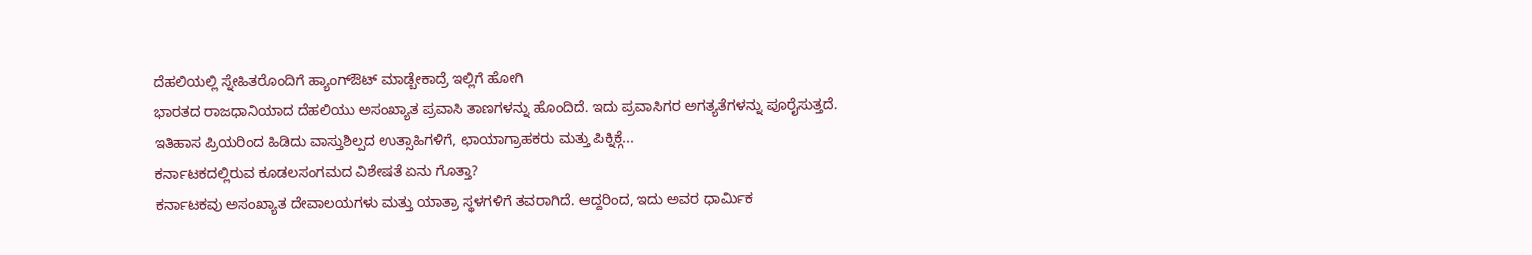ದೆಹಲಿಯಲ್ಲಿ ಸ್ನೇಹಿತರೊಂದಿಗೆ ಹ್ಯಾಂಗ್ಔಟ್ ಮಾಡ್ಬೇಕಾದ್ರೆ ಇಲ್ಲಿಗೆ ಹೋಗಿ
ಭಾರತದ ರಾಜಧಾನಿಯಾದ ದೆಹಲಿಯು ಅಸಂಖ್ಯಾತ ಪ್ರವಾಸಿ ತಾಣಗಳನ್ನು ಹೊಂದಿದೆ. ಇದು ಪ್ರವಾಸಿಗರ ಅಗತ್ಯತೆಗಳನ್ನು ಪೂರೈಸುತ್ತದೆ. ಇತಿಹಾಸ ಪ್ರಿಯರಿಂದ ಹಿಡಿದು ವಾಸ್ತುಶಿಲ್ಪದ ಉತ್ಸಾಹಿಗಳಿಗೆ, ಛಾಯಾಗ್ರಾಹಕರು ಮತ್ತು ಪಿಕ್ನಿಕ್ಗೆ...
ಕರ್ನಾಟಕದಲ್ಲಿರುವ ಕೂಡಲಸಂಗಮದ ವಿಶೇಷತೆ ಏನು ಗೊತ್ತಾ?
ಕರ್ನಾಟಕವು ಅಸಂಖ್ಯಾತ ದೇವಾಲಯಗಳು ಮತ್ತು ಯಾತ್ರಾ ಸ್ಥಳಗಳಿಗೆ ತವರಾಗಿದೆ. ಆದ್ದರಿಂದ, ಇದು ಅವರ ಧಾರ್ಮಿಕ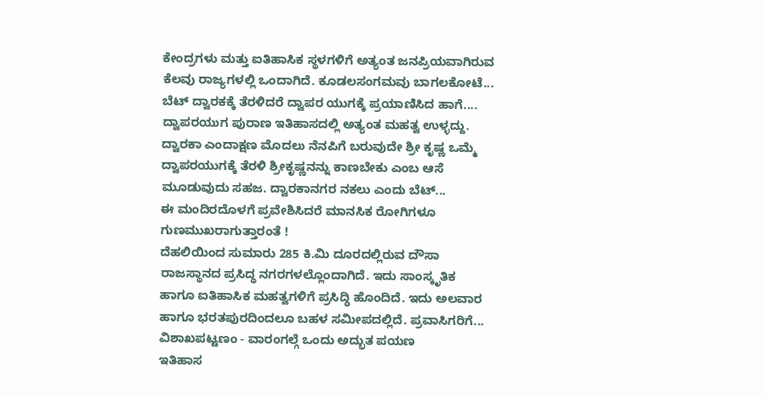ಕೇಂದ್ರಗಳು ಮತ್ತು ಐತಿಹಾಸಿಕ ಸ್ಥಳಗಳಿಗೆ ಅತ್ಯಂತ ಜನಪ್ರಿಯವಾಗಿರುವ ಕೆಲವು ರಾಜ್ಯಗಳಲ್ಲಿ ಒಂದಾಗಿದೆ. ಕೂಡಲಸಂಗಮವು ಬಾಗಲಕೋಟೆ...
ಬೆಟ್ ದ್ವಾರಕಕ್ಕೆ ತೆರಳಿದರೆ ದ್ವಾಪರ ಯುಗಕ್ಕೆ ಪ್ರಯಾಣಿಸಿದ ಹಾಗೆ....
ದ್ವಾಪರಯುಗ ಪುರಾಣ ಇತಿಹಾಸದಲ್ಲಿ ಅತ್ಯಂತ ಮಹತ್ವ ಉಳ್ಳದ್ದು. ದ್ವಾರಕಾ ಎಂದಾಕ್ಷಣ ಮೊದಲು ನೆನಪಿಗೆ ಬರುವುದೇ ಶ್ರೀ ಕೃಷ್ಣ ಒಮ್ಮೆ ದ್ವಾಪರಯುಗಕ್ಕೆ ತೆರಳಿ ಶ್ರೀಕೃಷ್ಣನನ್ನು ಕಾಣಬೇಕು ಎಂಬ ಆಸೆ ಮೂಡುವುದು ಸಹಜ. ದ್ವಾರಕಾನಗರ ನಕಲು ಎಂದು ಬೆಟ್...
ಈ ಮಂದಿರದೊಳಗೆ ಪ್ರವೇಶಿಸಿದರೆ ಮಾನಸಿಕ ರೋಗಿಗಳೂ ಗುಣಮುಖರಾಗುತ್ತಾರಂತೆ !
ದೆಹಲಿಯಿಂದ ಸುಮಾರು 285 ಕಿ.ಮಿ ದೂರದಲ್ಲಿರುವ ದೌಸಾ ರಾಜಸ್ಥಾನದ ಪ್ರಸಿದ್ಧ ನಗರಗಳಲ್ಲೊಂದಾಗಿದೆ. ಇದು ಸಾಂಸ್ಕೃತಿಕ ಹಾಗೂ ಐತಿಹಾಸಿಕ ಮಹತ್ವಗಳಿಗೆ ಪ್ರಸಿದ್ಧಿ ಹೊಂದಿದೆ. ಇದು ಅಲವಾರ ಹಾಗೂ ಭರತಪುರದಿಂದಲೂ ಬಹಳ ಸಮೀಪದಲ್ಲಿದೆ. ಪ್ರವಾಸಿಗರಿಗೆ...
ವಿಶಾಖಪಟ್ಟಣಂ - ವಾರಂಗಲ್ಗೆ ಒಂದು ಅದ್ಭುತ ಪಯಣ
ಇತಿಹಾಸ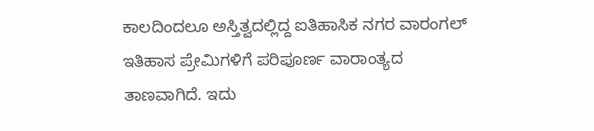ಕಾಲದಿಂದಲೂ ಅಸ್ತಿತ್ವದಲ್ಲಿದ್ದ ಐತಿಹಾಸಿಕ ನಗರ ವಾರಂಗಲ್ ಇತಿಹಾಸ ಪ್ರೇಮಿಗಳಿಗೆ ಪರಿಪೂರ್ಣ ವಾರಾಂತ್ಯದ ತಾಣವಾಗಿದೆ. ಇದು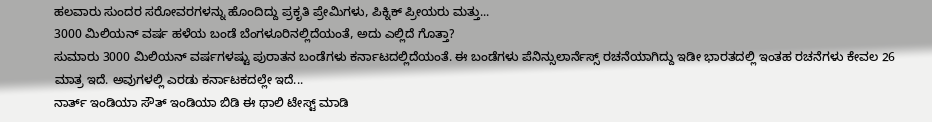ಹಲವಾರು ಸುಂದರ ಸರೋವರಗಳನ್ನು ಹೊಂದಿದ್ದು ಪ್ರಕೃತಿ ಪ್ರೇಮಿಗಳು, ಪಿಕ್ನಿಕ್ ಪ್ರೀಯರು ಮತ್ತು...
3000 ಮಿಲಿಯನ್ ವರ್ಷ ಹಳೆಯ ಬಂಡೆ ಬೆಂಗಳೂರಿನಲ್ಲಿದೆಯಂತೆ, ಅದು ಎಲ್ಲಿದೆ ಗೊತ್ತಾ?
ಸುಮಾರು 3000 ಮಿಲಿಯನ್ ವರ್ಷಗಳಷ್ಟು ಪುರಾತನ ಬಂಡೆಗಳು ಕರ್ನಾಟದಲ್ಲಿದೆಯಂತೆ. ಈ ಬಂಡೆಗಳು ಪೆನಿನ್ಸುಲಾರ್ನೆಸ್ಸ್ ರಚನೆಯಾಗಿದ್ದು ಇಡೀ ಭಾರತದಲ್ಲಿ ಇಂತಹ ರಚನೆಗಳು ಕೇವಲ 26 ಮಾತ್ರ ಇದೆ. ಅವುಗಳಲ್ಲಿ ಎರಡು ಕರ್ನಾಟಕದಲ್ಲೇ ಇದೆ...
ನಾರ್ತ್ ಇಂಡಿಯಾ ಸೌತ್ ಇಂಡಿಯಾ ಬಿಡಿ ಈ ಥಾಲಿ ಟೇಸ್ಟ್ ಮಾಡಿ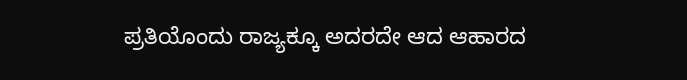ಪ್ರತಿಯೊಂದು ರಾಜ್ಯಕ್ಕೂ ಅದರದೇ ಆದ ಆಹಾರದ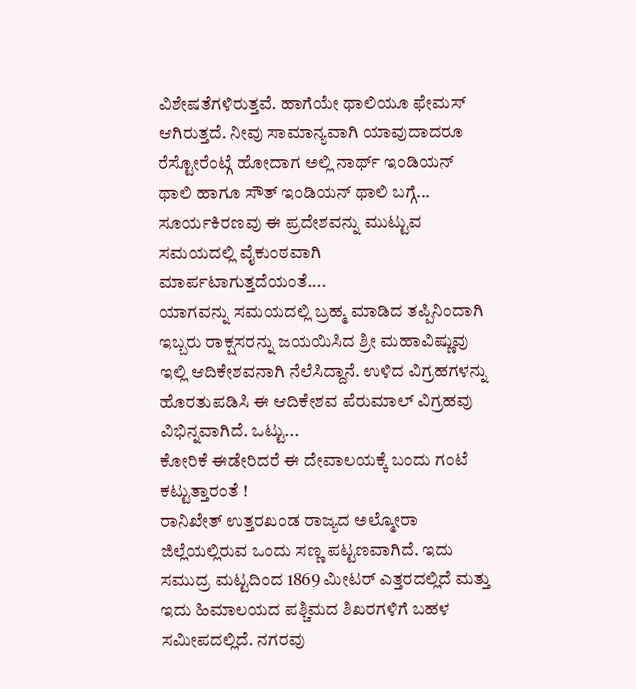ವಿಶೇಷತೆಗಳಿರುತ್ತವೆ. ಹಾಗೆಯೇ ಥಾಲಿಯೂ ಫೇಮಸ್ ಆಗಿರುತ್ತದೆ. ನೀವು ಸಾಮಾನ್ಯವಾಗಿ ಯಾವುದಾದರೂ ರೆಸ್ಟೋರೆಂಟ್ಗೆ ಹೋದಾಗ ಅಲ್ಲಿ ನಾರ್ಥ್ ಇಂಡಿಯನ್ ಥಾಲಿ ಹಾಗೂ ಸೌತ್ ಇಂಡಿಯನ್ ಥಾಲಿ ಬಗ್ಗೆ...
ಸೂರ್ಯಕಿರಣವು ಈ ಪ್ರದೇಶವನ್ನು ಮುಟ್ಟುವ ಸಮಯದಲ್ಲಿ ವೈಕುಂಠವಾಗಿ ಮಾರ್ಪಟಾಗುತ್ತದೆಯಂತೆ....
ಯಾಗವನ್ನು ಸಮಯದಲ್ಲಿ ಬ್ರಹ್ಮ ಮಾಡಿದ ತಪ್ಪಿನಿಂದಾಗಿ ಇಬ್ಬರು ರಾಕ್ಷಸರನ್ನು ಜಯಯಿಸಿದ ಶ್ರೀ ಮಹಾವಿಷ್ಣುವು ಇಲ್ಲಿ ಆದಿಕೇಶವನಾಗಿ ನೆಲೆಸಿದ್ದಾನೆ. ಉಳಿದ ವಿಗ್ರಹಗಳನ್ನು ಹೊರತುಪಡಿಸಿ ಈ ಆದಿಕೇಶವ ಪೆರುಮಾಲ್ ವಿಗ್ರಹವು ವಿಭಿನ್ನವಾಗಿದೆ. ಒಟ್ಟು...
ಕೋರಿಕೆ ಈಡೇರಿದರೆ ಈ ದೇವಾಲಯಕ್ಕೆ ಬಂದು ಗಂಟೆ ಕಟ್ಟುತ್ತಾರಂತೆ !
ರಾನಿಖೇತ್ ಉತ್ತರಖಂಡ ರಾಜ್ಯದ ಅಲ್ಮೋರಾ ಜಿಲ್ಲೆಯಲ್ಲಿರುವ ಒಂದು ಸಣ್ಣ ಪಟ್ಟಣವಾಗಿದೆ. ಇದು ಸಮುದ್ರ ಮಟ್ಟದಿಂದ 1869 ಮೀಟರ್ ಎತ್ತರದಲ್ಲಿದೆ ಮತ್ತು ಇದು ಹಿಮಾಲಯದ ಪಶ್ಚಿಮದ ಶಿಖರಗಳಿಗೆ ಬಹಳ ಸಮೀಪದಲ್ಲಿದೆ. ನಗರವು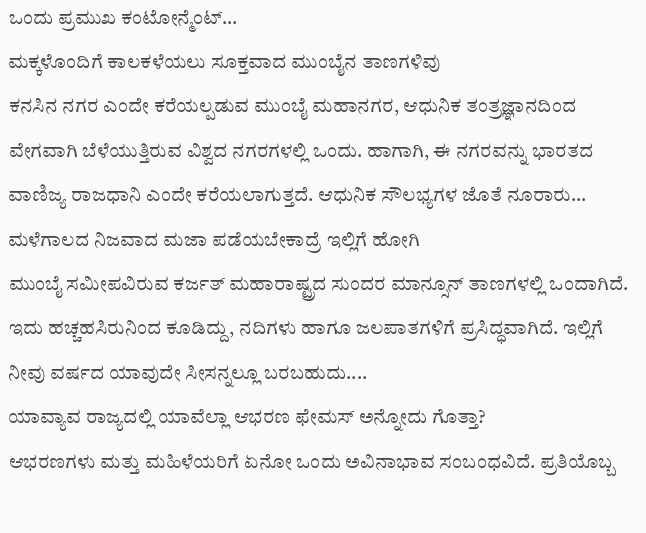ಒಂದು ಪ್ರಮುಖ ಕಂಟೋನ್ಮೆಂಟ್...
ಮಕ್ಕಳೊಂದಿಗೆ ಕಾಲಕಳೆಯಲು ಸೂಕ್ತವಾದ ಮುಂಬೈನ ತಾಣಗಳಿವು
ಕನಸಿನ ನಗರ ಎಂದೇ ಕರೆಯಲ್ಪಡುವ ಮುಂಬೈ ಮಹಾನಗರ, ಆಧುನಿಕ ತಂತ್ರಜ್ಞಾನದಿಂದ ವೇಗವಾಗಿ ಬೆಳೆಯುತ್ತಿರುವ ವಿಶ್ವದ ನಗರಗಳಲ್ಲಿ ಒಂದು. ಹಾಗಾಗಿ, ಈ ನಗರವನ್ನು ಭಾರತದ ವಾಣಿಜ್ಯ ರಾಜಧಾನಿ ಎಂದೇ ಕರೆಯಲಾಗುತ್ತದೆ. ಆಧುನಿಕ ಸೌಲಭ್ಯಗಳ ಜೊತೆ ನೂರಾರು...
ಮಳೆಗಾಲದ ನಿಜವಾದ ಮಜಾ ಪಡೆಯಬೇಕಾದ್ರೆ ಇಲ್ಲಿಗೆ ಹೋಗಿ
ಮುಂಬೈ ಸಮೀಪವಿರುವ ಕರ್ಜತ್ ಮಹಾರಾಷ್ಟ್ರದ ಸುಂದರ ಮಾನ್ಸೂನ್ ತಾಣಗಳಲ್ಲಿ ಒಂದಾಗಿದೆ. ಇದು ಹಚ್ಚಹಸಿರುನಿಂದ ಕೂಡಿದ್ದು, ನದಿಗಳು ಹಾಗೂ ಜಲಪಾತಗಳಿಗೆ ಪ್ರಸಿದ್ಧವಾಗಿದೆ. ಇಲ್ಲಿಗೆ ನೀವು ವರ್ಷದ ಯಾವುದೇ ಸೀಸನ್ನಲ್ಲೂ ಬರಬಹುದು....
ಯಾವ್ಯಾವ ರಾಜ್ಯದಲ್ಲಿ ಯಾವೆಲ್ಲಾ ಆಭರಣ ಫೇಮಸ್ ಅನ್ನೋದು ಗೊತ್ತಾ?
ಆಭರಣಗಳು ಮತ್ತು ಮಹಿಳೆಯರಿಗೆ ಏನೋ ಒಂದು ಅವಿನಾಭಾವ ಸಂಬಂಧವಿದೆ. ಪ್ರತಿಯೊಬ್ಬ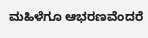ಮಹಿಳೆಗೂ ಆಭರಣವೆಂದರೆ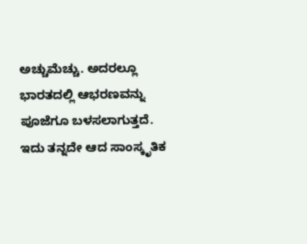ಅಚ್ಚುಮೆಚ್ಚು. ಅದರಲ್ಲೂ ಭಾರತದಲ್ಲಿ ಆಭರಣವನ್ನು ಪೂಜೆಗೂ ಬಳಸಲಾಗುತ್ತದೆ. ಇದು ತನ್ನದೇ ಆದ ಸಾಂಸ್ಕೃತಿಕ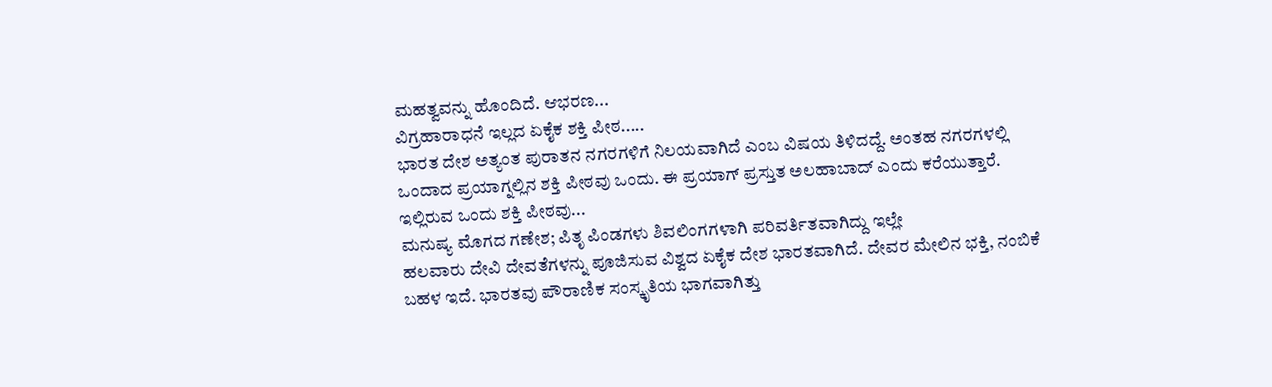ಮಹತ್ವವನ್ನು ಹೊಂದಿದೆ. ಆಭರಣ...
ವಿಗ್ರಹಾರಾಧನೆ ಇಲ್ಲದ ಏಕೈಕ ಶಕ್ತಿ ಪೀಠ.....
ಭಾರತ ದೇಶ ಅತ್ಯಂತ ಪುರಾತನ ನಗರಗಳಿಗೆ ನಿಲಯವಾಗಿದೆ ಎಂಬ ವಿಷಯ ತಿಳಿದದ್ದೆ. ಅಂತಹ ನಗರಗಳಲ್ಲಿ ಒಂದಾದ ಪ್ರಯಾಗ್ನಲ್ಲಿನ ಶಕ್ತಿ ಪೀಠವು ಒಂದು. ಈ ಪ್ರಯಾಗ್ ಪ್ರಸ್ತುತ ಅಲಹಾಬಾದ್ ಎಂದು ಕರೆಯುತ್ತಾರೆ. ಇಲ್ಲಿರುವ ಒಂದು ಶಕ್ತಿ ಪೀಠವು...
ಮನುಷ್ಯ ಮೊಗದ ಗಣೇಶ; ಪಿತೃ ಪಿಂಡಗಳು ಶಿವಲಿಂಗಗಳಾಗಿ ಪರಿವರ್ತಿತವಾಗಿದ್ದು ಇಲ್ಲೇ
ಹಲವಾರು ದೇವಿ ದೇವತೆಗಳನ್ನು ಪೂಜಿಸುವ ವಿಶ್ವದ ಏಕೈಕ ದೇಶ ಭಾರತವಾಗಿದೆ. ದೇವರ ಮೇಲಿನ ಭಕ್ತಿ, ನಂಬಿಕೆ ಬಹಳ ಇದೆ. ಭಾರತವು ಪೌರಾಣಿಕ ಸಂಸ್ಕೃತಿಯ ಭಾಗವಾಗಿತ್ತು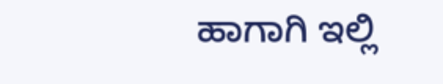ಹಾಗಾಗಿ ಇಲ್ಲಿ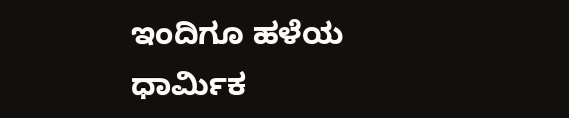ಇಂದಿಗೂ ಹಳೆಯ ಧಾರ್ಮಿಕ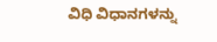ವಿಧಿ ವಿಧಾನಗಳನ್ನು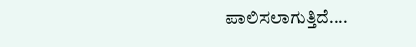ಪಾಲಿಸಲಾಗುತ್ತಿದೆ....